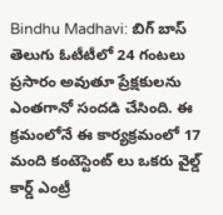Bindhu Madhavi: బిగ్ బాస్ తెలుగు ఓటీటీలో 24 గంటలు ప్రసారం అవుతూ ప్రేక్షకులను ఎంతగానో సందడి చేసింది. ఈ క్రమంలోనే ఈ కార్యక్రమంలో 17 మంది కంటెస్టెంట్ లు ఒకరు వైల్డ్ కార్డ్ ఎంట్రీ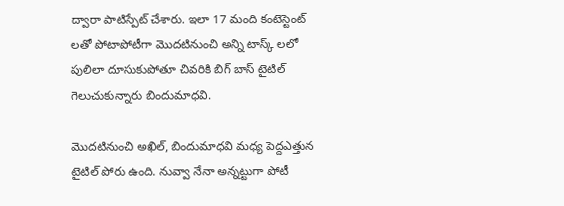ద్వారా పాటిస్పేట్ చేశారు. ఇలా 17 మంది కంటెస్టెంట్ లతో పోటాపోటీగా మొదటినుంచి అన్ని టాస్క్ లలో పులిలా దూసుకుపోతూ చివరికి బిగ్ బాస్ టైటిల్ గెలుచుకున్నారు బిందుమాధవి.

మొదటినుంచి అఖిల్, బిందుమాధవి మధ్య పెద్దఎత్తున టైటిల్ పోరు ఉంది. నువ్వా నేనా అన్నట్టుగా పోటీ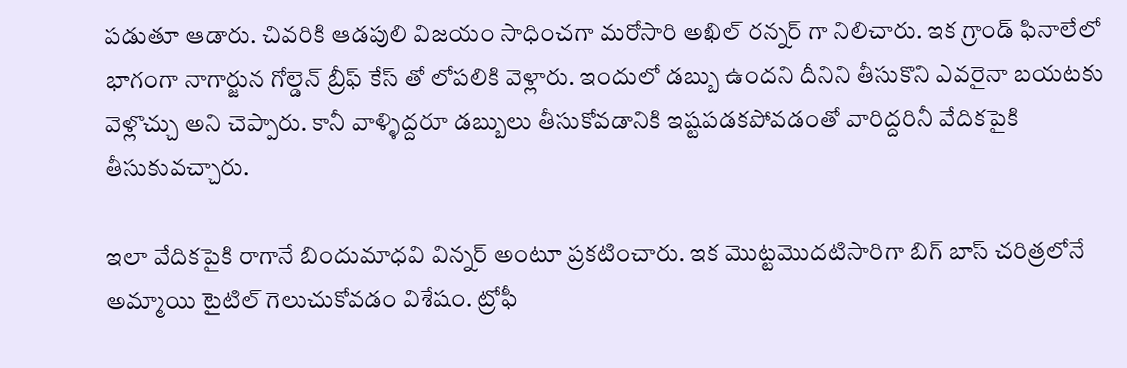పడుతూ ఆడారు. చివరికి ఆడపులి విజయం సాధించగా మరోసారి అఖిల్ రన్నర్ గా నిలిచారు. ఇక గ్రాండ్ ఫినాలేలో భాగంగా నాగార్జున గోల్డెన్ బ్రీఫ్ కేస్ తో లోపలికి వెళ్లారు. ఇందులో డబ్బు ఉందని దీనిని తీసుకొని ఎవరైనా బయటకు వెళ్లొచ్చు అని చెప్పారు. కానీ వాళ్ళిద్దరూ డబ్బులు తీసుకోవడానికి ఇష్టపడకపోవడంతో వారిద్దరినీ వేదికపైకి తీసుకువచ్చారు.

ఇలా వేదికపైకి రాగానే బిందుమాధవి విన్నర్ అంటూ ప్రకటించారు. ఇక మొట్టమొదటిసారిగా బిగ్ బాస్ చరిత్రలోనే అమ్మాయి టైటిల్ గెలుచుకోవడం విశేషం. ట్రోఫీ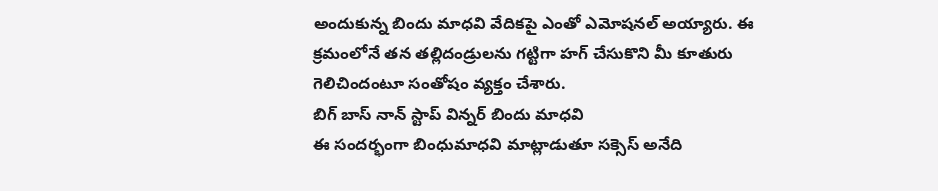అందుకున్న బిందు మాధవి వేదికపై ఎంతో ఎమోషనల్ అయ్యారు. ఈ క్రమంలోనే తన తల్లిదండ్రులను గట్టిగా హగ్ చేసుకొని మీ కూతురు గెలిచిందంటూ సంతోషం వ్యక్తం చేశారు.
బిగ్ బాస్ నాన్ స్టాప్ విన్నర్ బిందు మాధవి
ఈ సందర్భంగా బింధుమాధవి మాట్లాడుతూ సక్సెస్ అనేది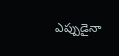ఎప్పుడైనా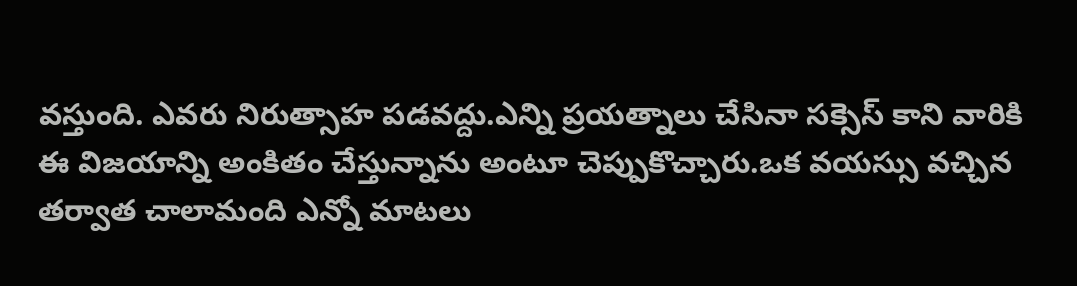వస్తుంది. ఎవరు నిరుత్సాహ పడవద్దు.ఎన్ని ప్రయత్నాలు చేసినా సక్సెస్ కాని వారికి ఈ విజయాన్ని అంకితం చేస్తున్నాను అంటూ చెప్పుకొచ్చారు.ఒక వయస్సు వచ్చిన తర్వాత చాలామంది ఎన్నో మాటలు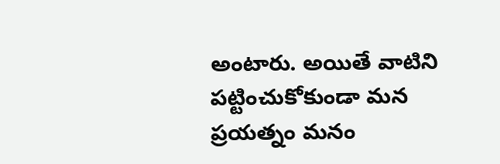అంటారు. అయితే వాటిని పట్టించుకోకుండా మన ప్రయత్నం మనం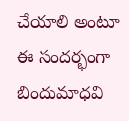చేయాలి అంటూ ఈ సందర్భంగా బిందుమాధవి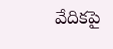వేదికపై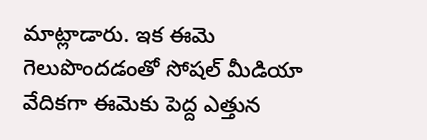మాట్లాడారు. ఇక ఈమె గెలుపొందడంతో సోషల్ మీడియా వేదికగా ఈమెకు పెద్ద ఎత్తున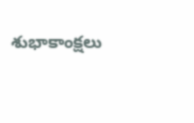శుభాకాంక్షలు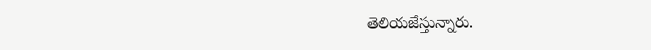తెలియజేస్తున్నారు.